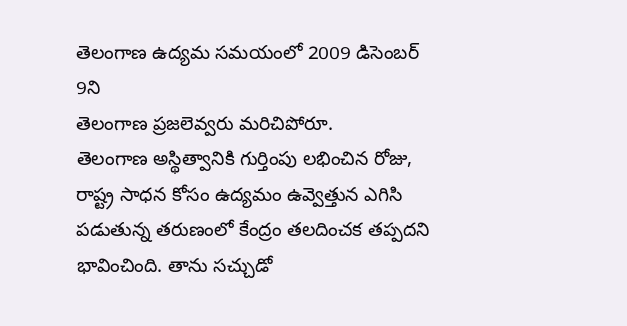తెలంగాణ ఉద్యమ సమయంలో 2009 డిసెంబర్ 9ని
తెలంగాణ ప్రజలెవ్వరు మరిచిపోరూ.
తెలంగాణ అస్థిత్వానికి గుర్తింపు లభించిన రోజు, రాష్ట్ర సాధన కోసం ఉద్యమం ఉవ్వెత్తున ఎగిసి పడుతున్న తరుణంలో కేంద్రం తలదించక తప్పదని భావించింది. తాను సచ్చుడో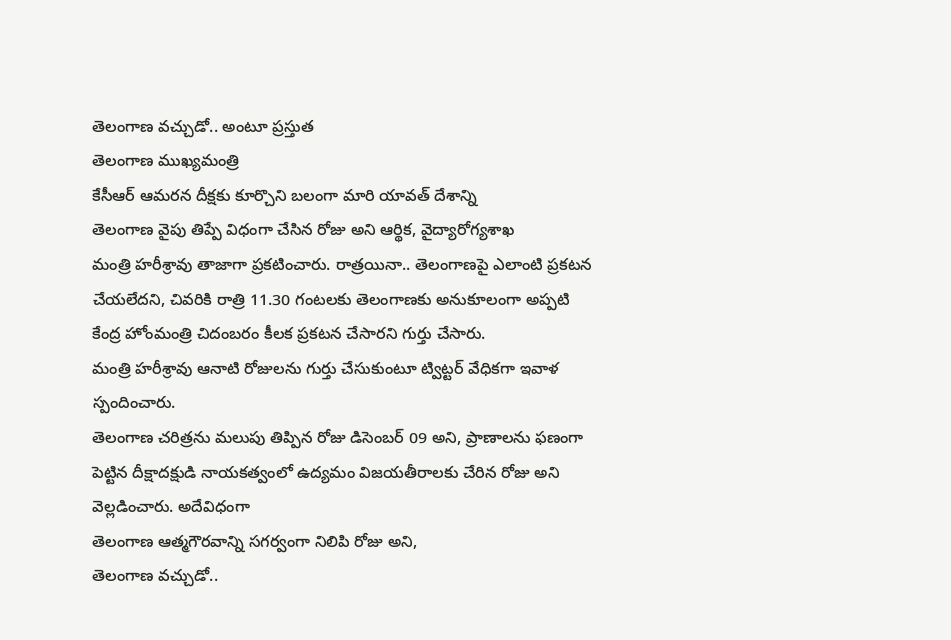తెలంగాణ వచ్చుడో.. అంటూ ప్రస్తుత
తెలంగాణ ముఖ్యమంత్రి
కేసీఆర్ ఆమరన దీక్షకు కూర్చొని బలంగా మారి యావత్ దేశాన్ని
తెలంగాణ వైపు తిప్పే విధంగా చేసిన రోజు అని ఆర్థిక, వైద్యారోగ్యశాఖ
మంత్రి హరీశ్రావు తాజాగా ప్రకటించారు. రాత్రయినా.. తెలంగాణపై ఎలాంటి ప్రకటన చేయలేదని, చివరికి రాత్రి 11.30 గంటలకు తెలంగాణకు అనుకూలంగా అప్పటి
కేంద్ర హోంమంత్రి చిదంబరం కీలక ప్రకటన చేసారని గుర్తు చేసారు.
మంత్రి హరీశ్రావు ఆనాటి రోజులను గుర్తు చేసుకుంటూ ట్విట్టర్ వేధికగా ఇవాళ స్పందించారు.
తెలంగాణ చరిత్రను మలుపు తిప్పిన రోజు డిసెంబర్ 09 అని, ప్రాణాలను ఫణంగా పెట్టిన దీక్షాదక్షుడి నాయకత్వంలో ఉద్యమం విజయతీరాలకు చేరిన రోజు అని వెల్లడించారు. అదేవిధంగా
తెలంగాణ ఆత్మగౌరవాన్ని సగర్వంగా నిలిపి రోజు అని,
తెలంగాణ వచ్చుడో..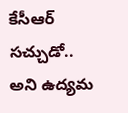కేసీఆర్ సచ్చుడో.. అని ఉద్యమ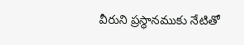వీరుని ప్రస్థానముకు నేటితో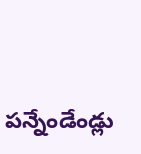పన్నేండేండ్లు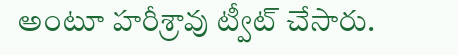అంటూ హరీశ్రావు ట్వీట్ చేసారు.